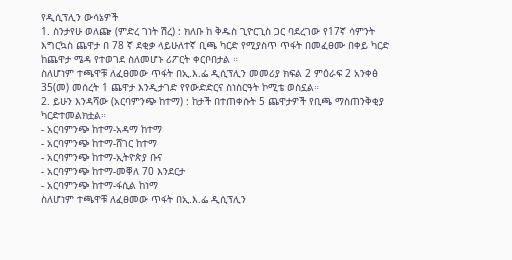የዲሲፕሊን ውሳኔዎች
1. ስንታየሁ ወለጬ (ምድረ ገነት ሽረ) : ክለቡ ከ ቅዱስ ጊዮርጊስ ጋር ባደረገው የ17ኛ ሳምንት እግርኳስ ጨዋታ በ 78 ኛ ደቂቃ ላይሁለተኛ ቢጫ ካርድ የሚያስጥ ጥፋት በመፈፀሙ በቀይ ካርድ ከጨዋታ ሜዳ የተወገደ ስለመሆኑ ሪፖርት ቀርቦበታል ።
ስለሆነም ተጫዋቹ ለፈፀመው ጥፋት በኢ.እ.ፌ ዲሲፕሊን መመሪያ ክፍል 2 ምዕራፍ 2 አንቀፅ 35(መ) መሰረት 1 ጨዋታ እንዲታገድ የየውድድርና ስነስርዓት ኮሚቴ ወስኗል።
2. ይሁን እንዳሻው (አርባምንጭ ከተማ) : ከታች በተጠቀሱት 5 ጨዋታዎች የቢጫ ማስጠንቅቂያ ካርድተመልክቷል።
- አርባምንጭ ከተማ-አዳማ ከተማ
- አርባምንጭ ከተማ-ሸገር ከተማ
- አርባምንጭ ከተማ-ኢትዮጵያ ቡና
- አርባምንጭ ከተማ-መቐለ 70 እንደርታ
- አርባምንጭ ከተማ-ፋሲል ከነማ
ስለሆነም ተጫዋቹ ለፈፀመው ጥፋት በኢ.እ.ፌ ዲሲፕሊን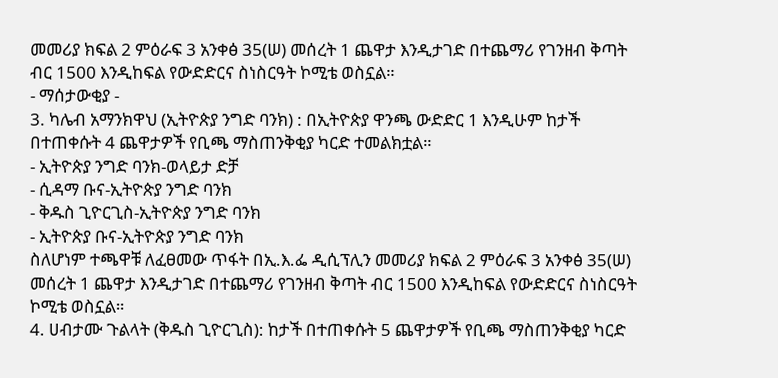መመሪያ ክፍል 2 ምዕራፍ 3 አንቀፅ 35(ሠ) መሰረት 1 ጨዋታ እንዲታገድ በተጨማሪ የገንዘብ ቅጣት ብር 1500 እንዲከፍል የውድድርና ስነስርዓት ኮሚቴ ወስኗል።
- ማሰታውቂያ -
3. ካሌብ አማንክዋህ (ኢትዮጵያ ንግድ ባንክ) : በኢትዮጵያ ዋንጫ ውድድር 1 እንዲሁም ከታች በተጠቀሱት 4 ጨዋታዎች የቢጫ ማስጠንቅቂያ ካርድ ተመልክቷል።
- ኢትዮጵያ ንግድ ባንክ-ወላይታ ድቻ
- ሲዳማ ቡና-ኢትዮጵያ ንግድ ባንክ
- ቅዱስ ጊዮርጊስ-ኢትዮጵያ ንግድ ባንክ
- ኢትዮጵያ ቡና-ኢትዮጵያ ንግድ ባንክ
ስለሆነም ተጫዋቹ ለፈፀመው ጥፋት በኢ.እ.ፌ ዲሲፕሊን መመሪያ ክፍል 2 ምዕራፍ 3 አንቀፅ 35(ሠ) መሰረት 1 ጨዋታ እንዲታገድ በተጨማሪ የገንዘብ ቅጣት ብር 1500 እንዲከፍል የውድድርና ስነስርዓት ኮሚቴ ወስኗል።
4. ሀብታሙ ጉልላት (ቅዱስ ጊዮርጊስ): ከታች በተጠቀሱት 5 ጨዋታዎች የቢጫ ማስጠንቅቂያ ካርድ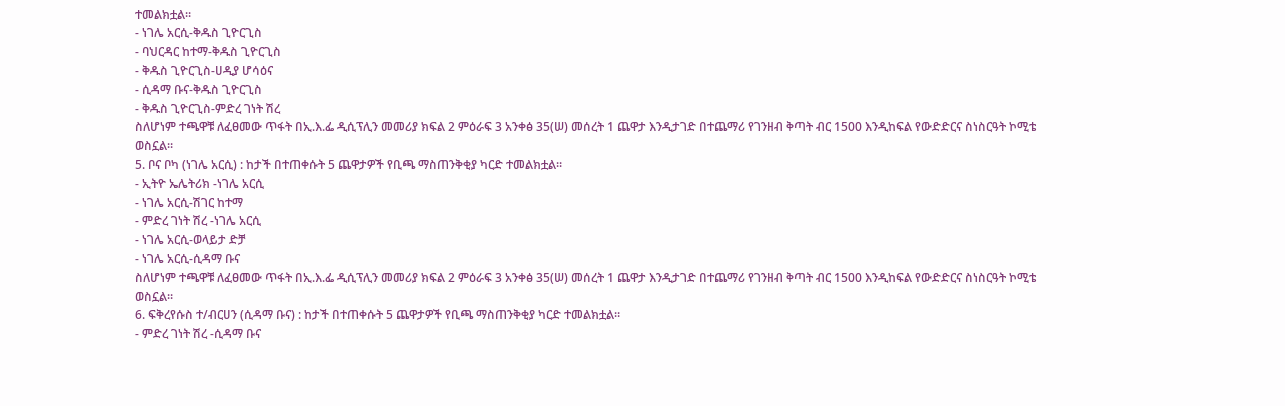ተመልክቷል።
- ነገሌ አርሲ-ቅዱስ ጊዮርጊስ
- ባህርዳር ከተማ-ቅዱስ ጊዮርጊስ
- ቅዱስ ጊዮርጊስ-ሀዲያ ሆሳዕና
- ሲዳማ ቡና-ቅዱስ ጊዮርጊስ
- ቅዱስ ጊዮርጊስ-ምድረ ገነት ሽረ
ስለሆነም ተጫዋቹ ለፈፀመው ጥፋት በኢ.እ.ፌ ዲሲፕሊን መመሪያ ክፍል 2 ምዕራፍ 3 አንቀፅ 35(ሠ) መሰረት 1 ጨዋታ እንዲታገድ በተጨማሪ የገንዘብ ቅጣት ብር 1500 እንዲከፍል የውድድርና ስነስርዓት ኮሚቴ ወስኗል።
5. ቦና ቦካ (ነገሌ አርሲ) : ከታች በተጠቀሱት 5 ጨዋታዎች የቢጫ ማስጠንቅቂያ ካርድ ተመልክቷል።
- ኢትዮ ኤሌትሪክ -ነገሌ አርሲ
- ነገሌ አርሲ-ሽገር ከተማ
- ምድረ ገነት ሽረ -ነገሌ አርሲ
- ነገሌ አርሲ-ወላይታ ድቻ
- ነገሌ አርሲ-ሲዳማ ቡና
ስለሆነም ተጫዋቹ ለፈፀመው ጥፋት በኢ.እ.ፌ ዲሲፕሊን መመሪያ ክፍል 2 ምዕራፍ 3 አንቀፅ 35(ሠ) መሰረት 1 ጨዋታ እንዲታገድ በተጨማሪ የገንዘብ ቅጣት ብር 1500 እንዲከፍል የውድድርና ስነስርዓት ኮሚቴ ወስኗል።
6. ፍቅረየሱስ ተ/ብርሀን (ሲዳማ ቡና) : ከታች በተጠቀሱት 5 ጨዋታዎች የቢጫ ማስጠንቅቂያ ካርድ ተመልክቷል።
- ምድረ ገነት ሽረ -ሲዳማ ቡና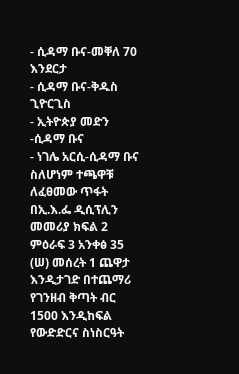- ሲዳማ ቡና-መቐለ 70 እንደርታ
- ሲዳማ ቡና-ቅዱስ ጊዮርጊስ
- ኢትዮጵያ መድን -ሲዳማ ቡና
- ነገሌ አርሲ-ሲዳማ ቡና
ስለሆነም ተጫዋቹ ለፈፀመው ጥፋት በኢ.እ.ፌ ዲሲፕሊን መመሪያ ክፍል 2 ምዕራፍ 3 አንቀፅ 35 (ሠ) መሰረት 1 ጨዋታ እንዲታገድ በተጨማሪ የገንዘብ ቅጣት ብር 1500 እንዲከፍል የውድድርና ስነስርዓት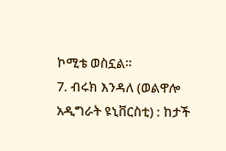ኮሚቴ ወስኗል።
7. ብሩክ እንዳለ (ወልዋሎ አዲግራት ዩኒቨርስቲ) : ከታች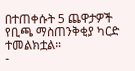በተጠቀሱት 5 ጨዋታዎች የቢጫ ማስጠንቅቂያ ካርድ ተመልክቷል።
-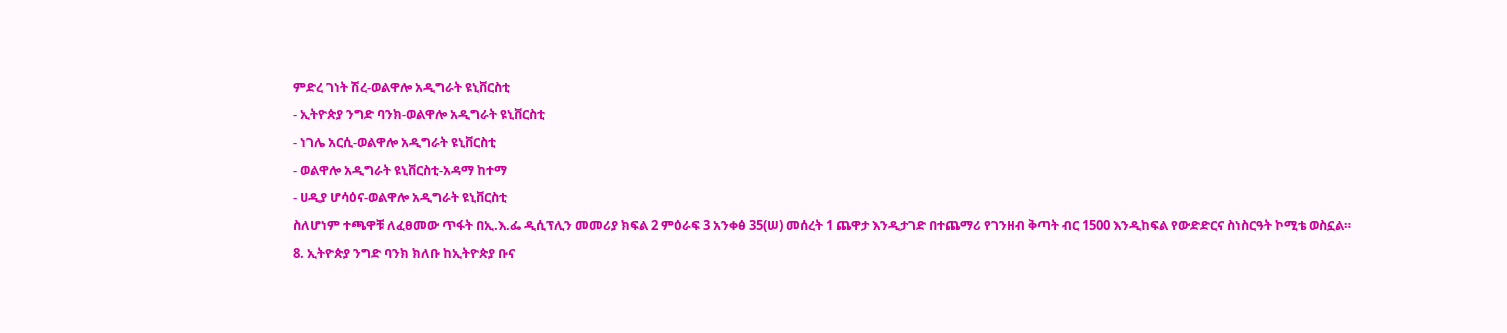ምድረ ገነት ሽረ-ወልዋሎ አዲግራት ዩኒቨርስቲ
- ኢትዮጵያ ንግድ ባንክ‐ወልዋሎ አዲግራት ዩኒቨርስቲ
- ነገሌ አርሲ-ወልዋሎ አዲግራት ዩኒቨርስቲ
- ወልዋሎ አዲግራት ዩኒቨርስቲ-አዳማ ከተማ
- ሀዲያ ሆሳዕና-ወልዋሎ አዲግራት ዩኒቨርስቲ
ስለሆነም ተጫዋቹ ለፈፀመው ጥፋት በኢ.እ.ፌ ዲሲፕሊን መመሪያ ክፍል 2 ምዕራፍ 3 አንቀፅ 35(ሠ) መሰረት 1 ጨዋታ እንዲታገድ በተጨማሪ የገንዘብ ቅጣት ብር 1500 እንዲከፍል የውድድርና ስነስርዓት ኮሚቴ ወስኗል።
8. ኢትዮጵያ ንግድ ባንክ ክለቡ ከኢትዮጵያ ቡና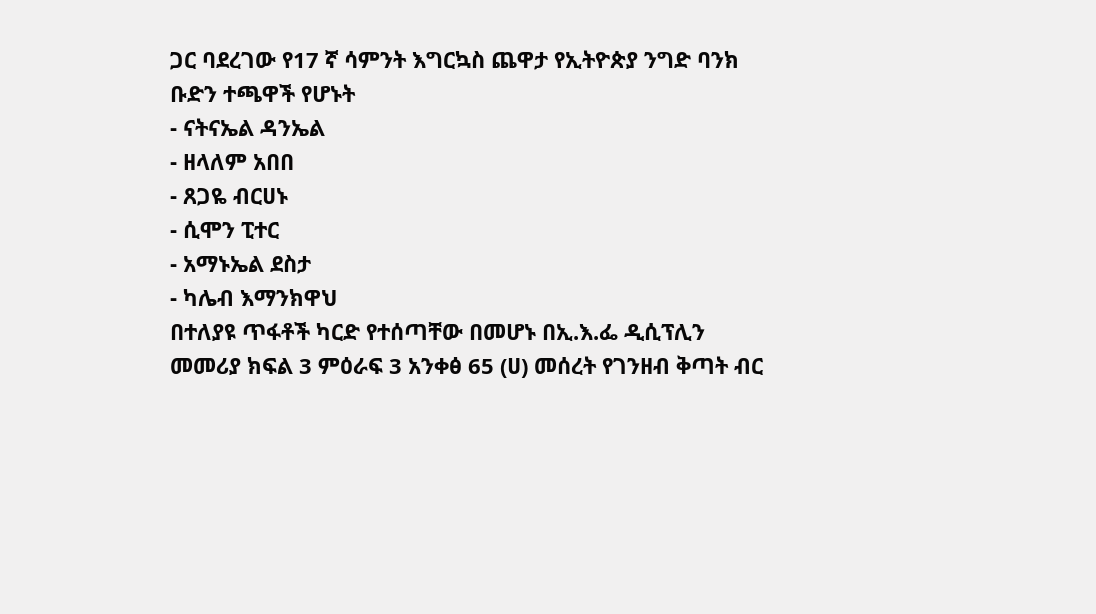ጋር ባደረገው የ17 ኛ ሳምንት እግርኳስ ጨዋታ የኢትዮጵያ ንግድ ባንክ ቡድን ተጫዋች የሆኑት
- ናትናኤል ዳንኤል
- ዘላለም አበበ
- ጸጋዬ ብርሀኑ
- ሲሞን ፒተር
- አማኑኤል ደስታ
- ካሌብ እማንክዋህ
በተለያዩ ጥፋቶች ካርድ የተሰጣቸው በመሆኑ በኢ.እ.ፌ ዲሲፕሊን መመሪያ ክፍል 3 ምዕራፍ 3 አንቀፅ 65 (ሀ) መሰረት የገንዘብ ቅጣት ብር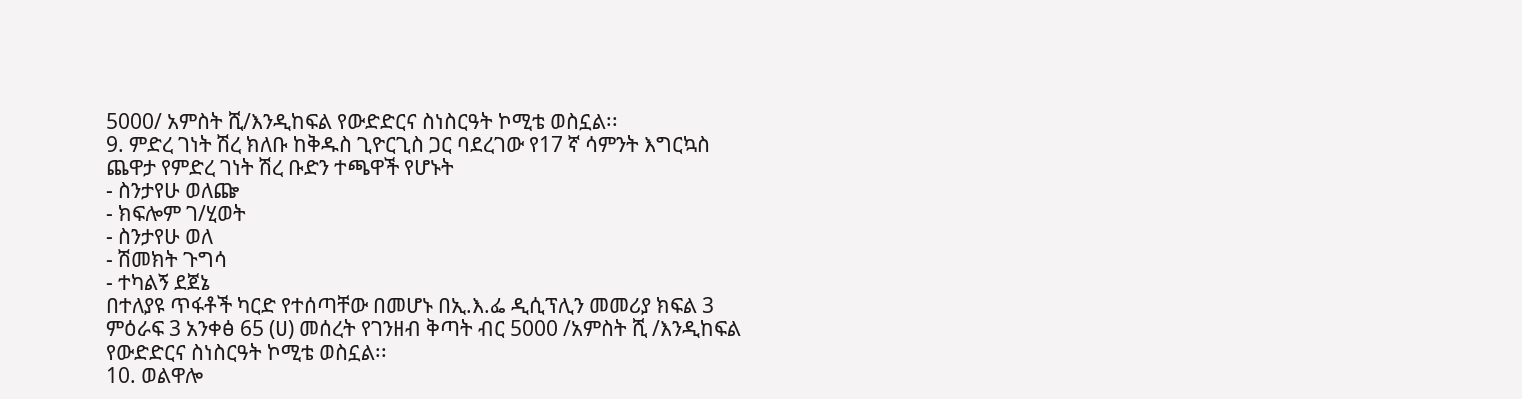5000/ አምስት ሺ/እንዲከፍል የውድድርና ስነስርዓት ኮሚቴ ወስኗል፡፡
9. ምድረ ገነት ሽረ ክለቡ ከቅዱስ ጊዮርጊስ ጋር ባደረገው የ17 ኛ ሳምንት እግርኳስ ጨዋታ የምድረ ገነት ሽረ ቡድን ተጫዋች የሆኑት
- ስንታየሁ ወለጬ
- ክፍሎም ገ/ሂወት
- ስንታየሁ ወለ
- ሽመክት ጉግሳ
- ተካልኝ ደጀኔ
በተለያዩ ጥፋቶች ካርድ የተሰጣቸው በመሆኑ በኢ.እ.ፌ ዲሲፕሊን መመሪያ ክፍል 3 ምዕራፍ 3 አንቀፅ 65 (ሀ) መሰረት የገንዘብ ቅጣት ብር 5000 /አምስት ሺ /እንዲከፍል የውድድርና ስነስርዓት ኮሚቴ ወስኗል፡፡
10. ወልዋሎ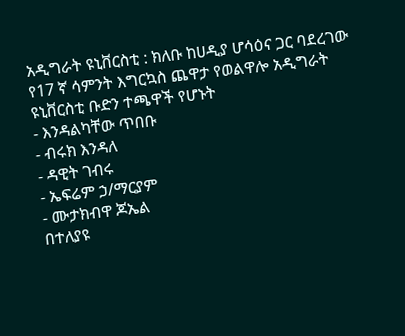አዲግራት ዩኒቨርስቲ : ክለቡ ከሀዲያ ሆሳዕና ጋር ባደረገው የ17 ኛ ሳምንት እግርኳስ ጨዋታ የወልዋሎ አዲግራት ዩኒቨርስቲ ቡድን ተጫዋች የሆኑት
- እንዳልካቸው ጥበቡ
- ብሩክ እንዳለ
- ዳዊት ገብሩ
- ኤፍሬም ኃ/ማርያም
- ሙታክብዋ ጆኤል
በተለያዩ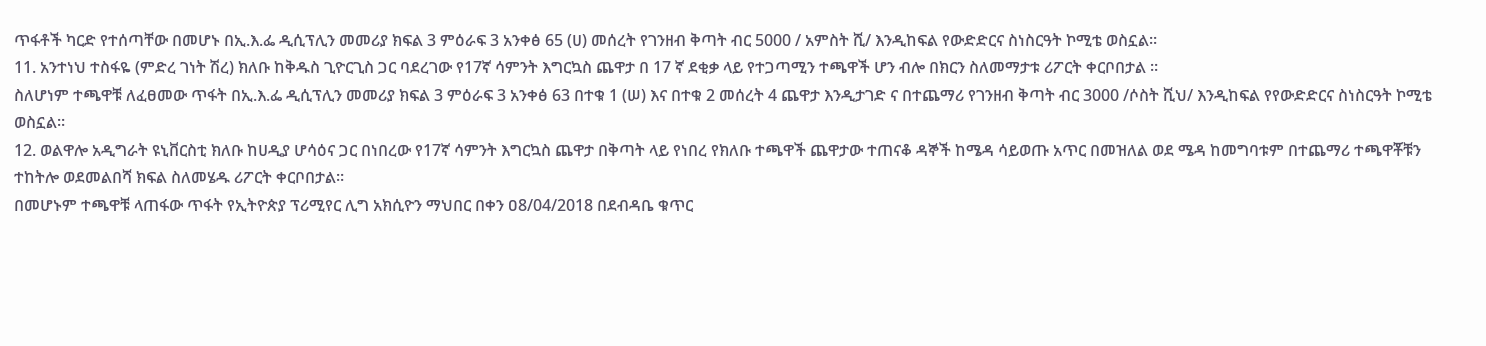ጥፋቶች ካርድ የተሰጣቸው በመሆኑ በኢ.እ.ፌ ዲሲፕሊን መመሪያ ክፍል 3 ምዕራፍ 3 አንቀፅ 65 (ሀ) መሰረት የገንዘብ ቅጣት ብር 5000 / አምስት ሺ/ እንዲከፍል የውድድርና ስነስርዓት ኮሚቴ ወስኗል፡፡
11. አንተነህ ተስፋዬ (ምድረ ገነት ሽረ) ክለቡ ከቅዱስ ጊዮርጊስ ጋር ባደረገው የ17ኛ ሳምንት እግርኳስ ጨዋታ በ 17 ኛ ደቂቃ ላይ የተጋጣሚን ተጫዋች ሆን ብሎ በክርን ስለመማታቱ ሪፖርት ቀርቦበታል ።
ስለሆነም ተጫዋቹ ለፈፀመው ጥፋት በኢ.እ.ፌ ዲሲፕሊን መመሪያ ክፍል 3 ምዕራፍ 3 አንቀፅ 63 በተቁ 1 (ሠ) እና በተቁ 2 መሰረት 4 ጨዋታ እንዲታገድ ና በተጨማሪ የገንዘብ ቅጣት ብር 3000 /ሶስት ሺህ/ እንዲከፍል የየውድድርና ስነስርዓት ኮሚቴ ወስኗል።
12. ወልዋሎ አዲግራት ዩኒቨርስቲ ክለቡ ከሀዲያ ሆሳዕና ጋር በነበረው የ17ኛ ሳምንት እግርኳስ ጨዋታ በቅጣት ላይ የነበረ የክለቡ ተጫዋች ጨዋታው ተጠናቆ ዳኞች ከሜዳ ሳይወጡ አጥር በመዝለል ወደ ሜዳ ከመግባቱም በተጨማሪ ተጫዋቾቹን ተከትሎ ወደመልበሻ ክፍል ስለመሄዱ ሪፖርት ቀርቦበታል።
በመሆኑም ተጫዋቹ ላጠፋው ጥፋት የኢትዮጵያ ፕሪሚየር ሊግ አክሲዮን ማህበር በቀን ዐ8/04/2018 በደብዳቤ ቁጥር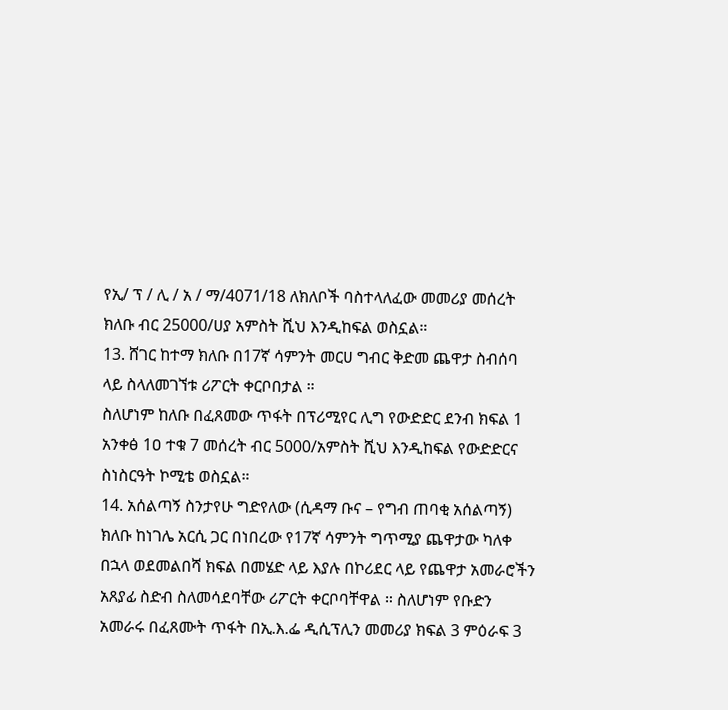የኢ/ ፕ / ሊ / አ / ማ/4071/18 ለክለቦች ባስተላለፈው መመሪያ መሰረት ክለቡ ብር 25000/ሀያ አምስት ሺህ እንዲከፍል ወስኗል።
13. ሸገር ከተማ ክለቡ በ17ኛ ሳምንት መርሀ ግብር ቅድመ ጨዋታ ስብሰባ ላይ ስላለመገኘቱ ሪፖርት ቀርቦበታል ።
ስለሆነም ከለቡ በፈጸመው ጥፋት በፕሪሚየር ሊግ የውድድር ደንብ ክፍል 1 አንቀፅ 1ዐ ተቁ 7 መሰረት ብር 5000/አምስት ሺህ እንዲከፍል የውድድርና ስነስርዓት ኮሚቴ ወስኗል።
14. አሰልጣኝ ስንታየሁ ግድየለው (ሲዳማ ቡና – የግብ ጠባቂ አሰልጣኝ) ክለቡ ከነገሌ አርሲ ጋር በነበረው የ17ኛ ሳምንት ግጥሚያ ጨዋታው ካለቀ በኋላ ወደመልበሻ ክፍል በመሄድ ላይ እያሉ በኮሪደር ላይ የጨዋታ አመራሮችን አጸያፊ ስድብ ስለመሳደባቸው ሪፖርት ቀርቦባቸዋል ። ስለሆነም የቡድን አመራሩ በፈጸሙት ጥፋት በኢ.እ.ፌ ዲሲፕሊን መመሪያ ክፍል 3 ምዕራፍ 3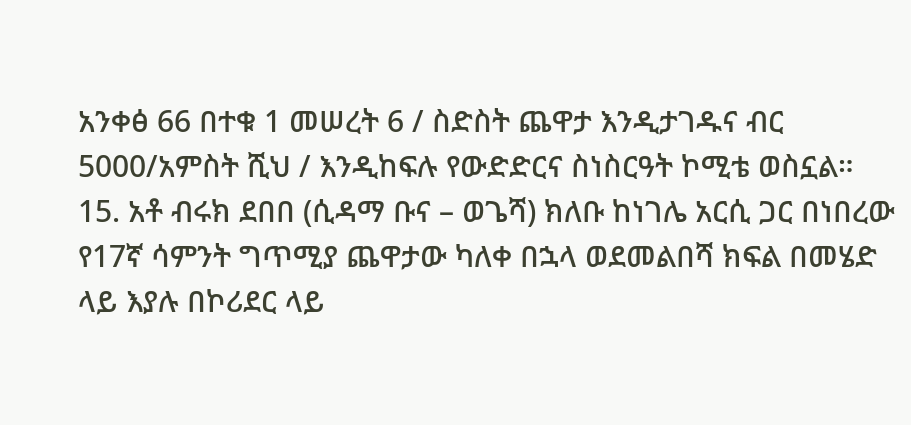አንቀፅ 66 በተቁ 1 መሠረት 6 / ስድስት ጨዋታ እንዲታገዱና ብር 5000/አምስት ሺህ / እንዲከፍሉ የውድድርና ስነስርዓት ኮሚቴ ወስኗል።
15. አቶ ብሩክ ደበበ (ሲዳማ ቡና – ወጌሻ) ክለቡ ከነገሌ አርሲ ጋር በነበረው የ17ኛ ሳምንት ግጥሚያ ጨዋታው ካለቀ በኋላ ወደመልበሻ ክፍል በመሄድ ላይ እያሉ በኮሪደር ላይ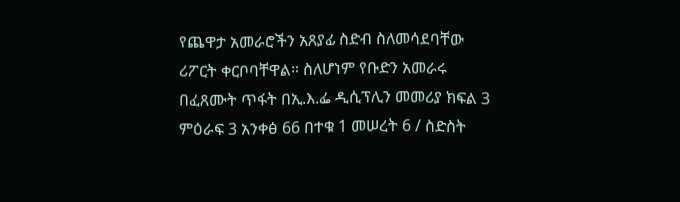የጨዋታ አመራሮችን አጸያፊ ስድብ ስለመሳደባቸው ሪፖርት ቀርቦባቸዋል። ስለሆነም የቡድን አመራሩ በፈጸሙት ጥፋት በኢ.እ.ፌ ዲሲፕሊን መመሪያ ክፍል 3 ምዕራፍ 3 አንቀፅ 66 በተቁ 1 መሠረት 6 / ስድስት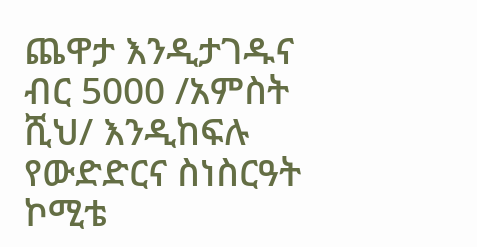ጨዋታ እንዲታገዱና ብር 5000 /አምስት ሺህ/ እንዲከፍሉ የውድድርና ስነስርዓት ኮሚቴ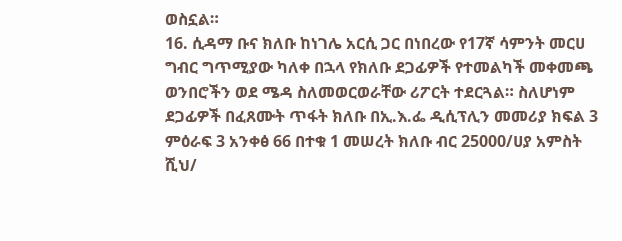ወስኗል።
16. ሲዳማ ቡና ክለቡ ከነገሌ አርሲ ጋር በነበረው የ17ኛ ሳምንት መርሀ ግብር ግጥሚያው ካለቀ በኋላ የክለቡ ደጋፊዎች የተመልካች መቀመጫ ወንበሮችን ወደ ሜዳ ስለመወርወራቸው ሪፖርት ተደርጓል። ስለሆነም ደጋፊዎች በፈጸሙት ጥፋት ክለቡ በኢ.እ.ፌ ዲሲፕሊን መመሪያ ክፍል 3 ምዕራፍ 3 አንቀፅ 66 በተቁ 1 መሠረት ክለቡ ብር 25000/ሀያ አምስት ሺህ/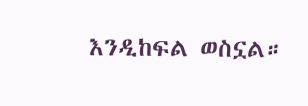እንዲከፍል ወስኗል።